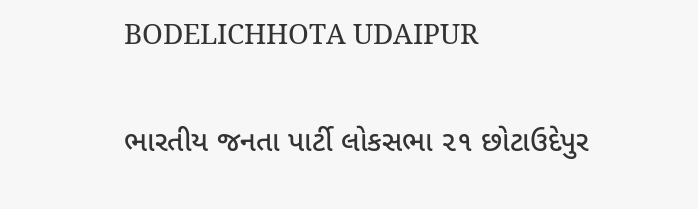BODELICHHOTA UDAIPUR

ભારતીય જનતા પાર્ટી લોકસભા ૨૧ છોટાઉદેપુર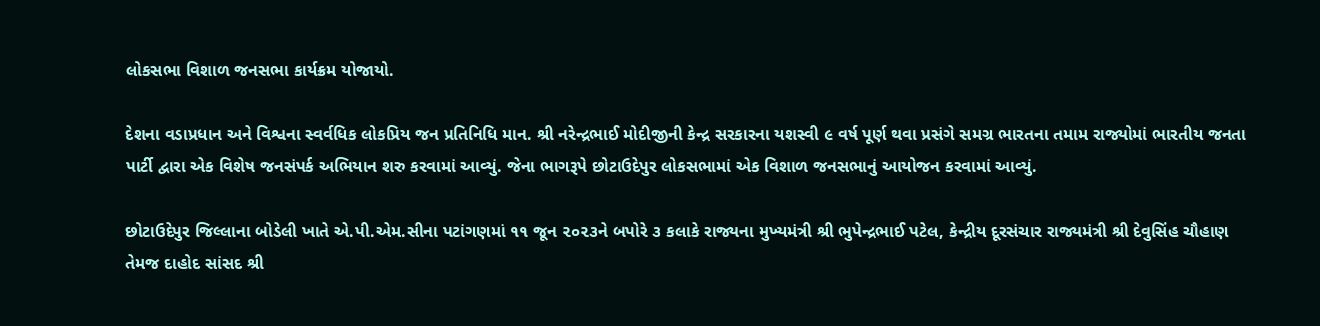લોકસભા વિશાળ જનસભા કાર્યક્રમ યોજાયો.

દેશના વડાપ્રધાન અને વિશ્વના સ્વર્વધિક લોકપ્રિય જન પ્રતિનિધિ માન. શ્રી નરેન્દ્રભાઈ મોદીજીની કેન્દ્ર સરકારના યશસ્વી ૯ વર્ષ પૂર્ણ થવા પ્રસંગે સમગ્ર ભારતના તમામ રાજ્યોમાં ભારતીય જનતા પાર્ટી દ્વારા એક વિશેષ જનસંપર્ક અભિયાન શરુ કરવામાં આવ્યું. જેના ભાગરૂપે છોટાઉદેપુર લોકસભામાં એક વિશાળ જનસભાનું આયોજન કરવામાં આવ્યું.

છોટાઉદેપુર જિલ્લાના બોડેલી ખાતે એ.પી.એમ.સીના પટાંગણમાં ૧૧ જૂન ૨૦૨૩ને બપોરે ૩ કલાકે રાજ્યના મુખ્યમંત્રી શ્રી ભુપેન્દ્રભાઈ પટેલ, કેન્દ્રીય દૂરસંચાર રાજ્યમંત્રી શ્રી દેવુસિંહ ચૌહાણ તેમજ દાહોદ સાંસદ શ્રી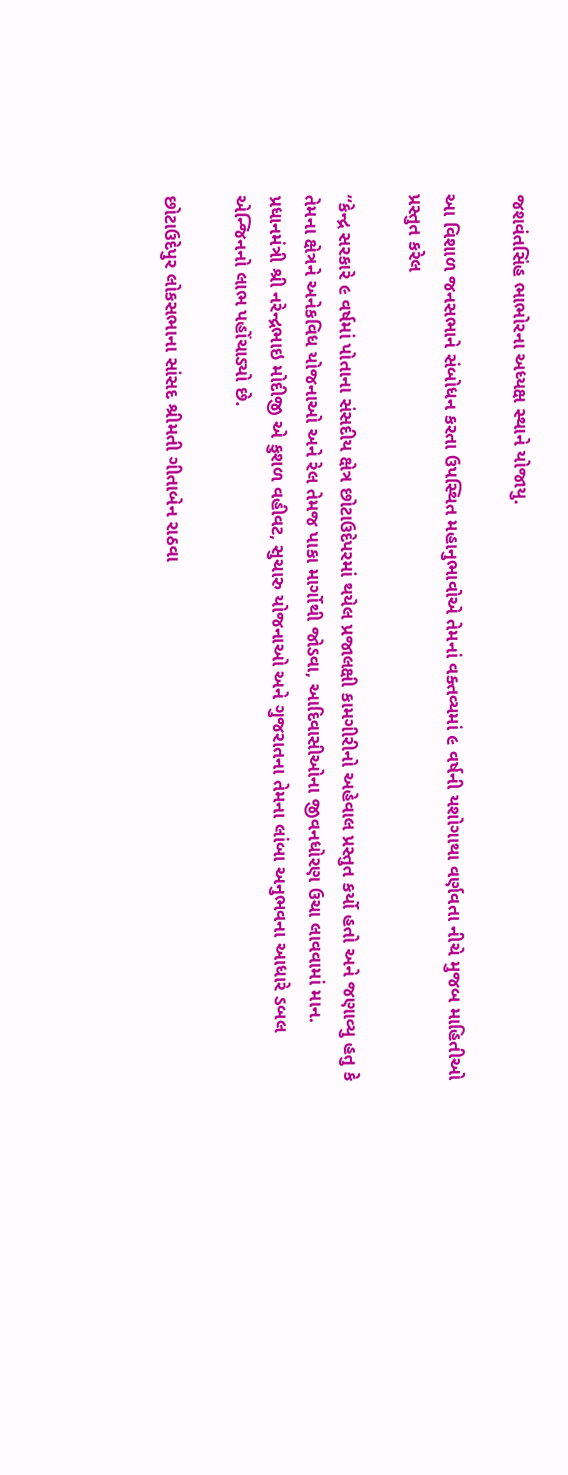જશવંતસિંહ ભાભોરના અધ્યક્ષ સ્થાને યોજાયુ.

આ વિશાળ જનસભાને સંબોધન કરતા ઉપસ્થિત મહાનુભાવોએ તેમનાં વક્તવ્યમાં ૯ વર્ષની યશોગાથા વર્ણવતા નીચે મુજબ માહિતીઓ પ્રસ્તુત કરેલ

“કેન્દ્ર સરકારે ૯ વર્ષમાં પોતાના સંસદીય ક્ષેત્ર છોટાઉદેપરમાં થયેલ પ્રજાલક્ષી કામગીરીનો અહેવાલ પ્રસ્તુત કર્યો હતો અને જણાવ્યુ હતુ કે તેમના ક્ષેત્રને અનેકવિધ યોજનાઓ અને રેલ તેમજ પાકા માર્ગોથી જોડવા, આદિવાસીઓના જીવનધોરણ ઉચા લાવવામાં માન. પ્રધાનમંત્રી શ્રી નરેન્દ્રભાઇ મોદીજી એ કુશળ વહીવટ, સુચારુ યોજનાઓ અને ગુજરાતના તેમના લાંબા અનુભવના આધારે ડબલ એન્જિનનો લાભ પહોંચાડ્યો છે.

છોટાઉદેપુર લોકસભાના સાંસદ શ્રીમતી ગીતાબેન રાઠવા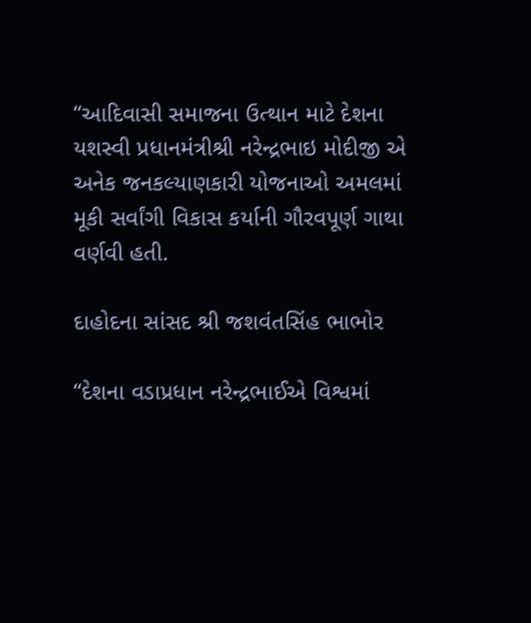“આદિવાસી સમાજના ઉત્થાન માટે દેશના યશસ્વી પ્રધાનમંત્રીશ્રી નરેન્દ્રભાઇ મોદીજી એ અનેક જનકલ્યાણકારી યોજનાઓ અમલમાં મૂકી સર્વાંગી વિકાસ કર્યાની ગૌરવપૂર્ણ ગાથા વર્ણવી હતી.

દાહોદના સાંસદ શ્રી જશવંતસિંહ ભાભોર

“દેશના વડાપ્રધાન નરેન્દ્રભાઈએ વિશ્વમાં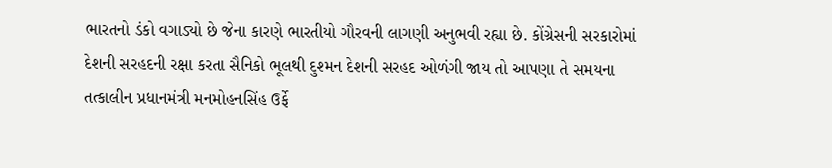ભારતનો ડંકો વગાડ્યો છે જેના કારણે ભારતીયો ગૌરવની લાગણી અનુભવી રહ્યા છે. કોંગ્રેસની સરકારોમાં દેશની સરહદની રક્ષા કરતા સૈનિકો ભૂલથી દુશ્મન દેશની સરહદ ઓળંગી જાય તો આપણા તે સમયના તત્કાલીન પ્રધાનમંત્રી મનમોહનસિંહ ઉર્ફે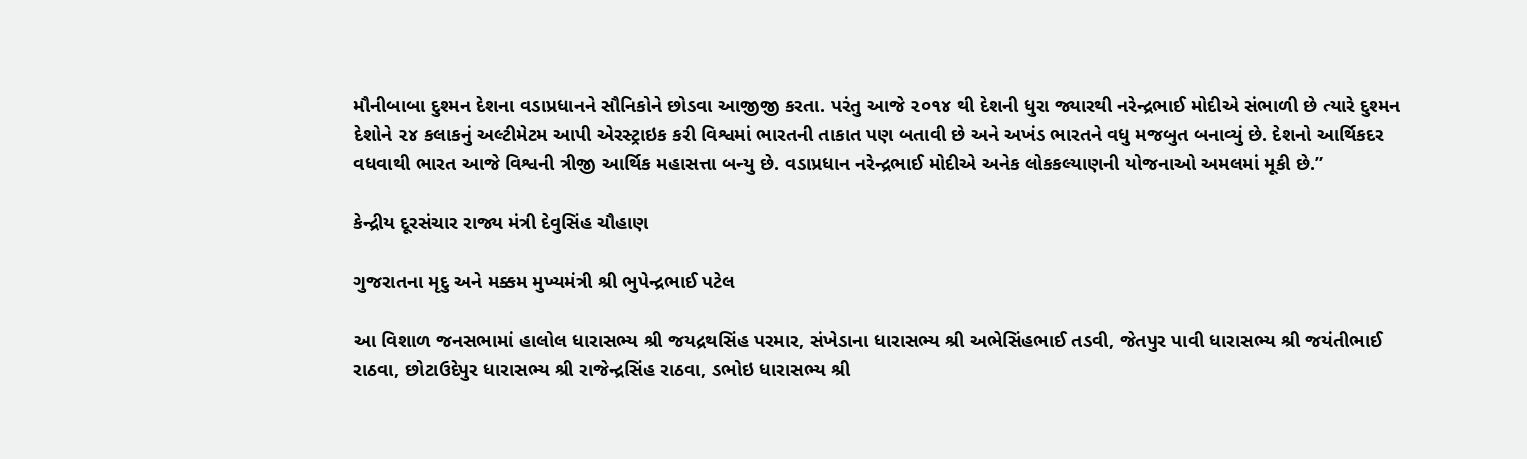મૌનીબાબા દુશ્મન દેશના વડાપ્રધાનને સૌનિકોને છોડવા આજીજી કરતા. પરંતુ આજે ૨૦૧૪ થી દેશની ધુરા જ્યારથી નરેન્દ્રભાઈ મોદીએ સંભાળી છે ત્યારે દુશ્મન દેશોને ૨૪ કલાકનું અલ્ટીમેટમ આપી એરસ્ટ્રાઇક કરી વિશ્વમાં ભારતની તાકાત પણ બતાવી છે અને અખંડ ભારતને વધુ મજબુત બનાવ્યું છે. દેશનો આર્થિકદર વધવાથી ભારત આજે વિશ્વની ત્રીજી આર્થિક મહાસત્તા બન્યુ છે. વડાપ્રધાન નરેન્દ્રભાઈ મોદીએ અનેક લોકકલ્યાણની યોજનાઓ અમલમાં મૂકી છે.”

કેન્દ્રીય દૂરસંચાર રાજ્ય મંત્રી દેવુસિંહ ચૌહાણ

ગુજરાતના મૃદુ અને મક્કમ મુખ્યમંત્રી શ્રી ભુપેન્દ્રભાઈ પટેલ

આ વિશાળ જનસભામાં હાલોલ ધારાસભ્ય શ્રી જયદ્રથસિંહ પરમાર, સંખેડાના ધારાસભ્ય શ્રી અભેસિંહભાઈ તડવી, જેતપુર પાવી ધારાસભ્ય શ્રી જયંતીભાઈ રાઠવા, છોટાઉદેપુર ધારાસભ્ય શ્રી રાજેન્દ્રસિંહ રાઠવા, ડભોઇ ધારાસભ્ય શ્રી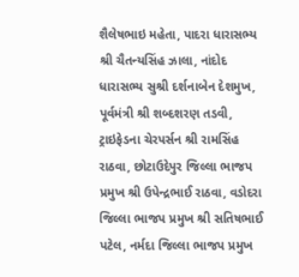શૈલેષભાઇ મહેતા, પાદરા ધારાસભ્ય શ્રી ચૈતન્યસિંહ ઝાલા, નાંદોદ ધારાસભ્ય સુશ્રી દર્શનાબેન દેશમુખ, પૂર્વમંત્રી શ્રી શબ્દશરણ તડવી, ટ્રાઇફેડના ચેરપર્સન શ્રી રામસિંહ રાઠવા, છોટાઉદેપુર જિલ્લા ભાજપ પ્રમુખ શ્રી ઉપેન્દ્રભાઈ રાઠવા, વડોદરા જિલ્લા ભાજપ પ્રમુખ શ્રી સતિષભાઈ પટેલ, નર્મદા જિલ્લા ભાજપ પ્રમુખ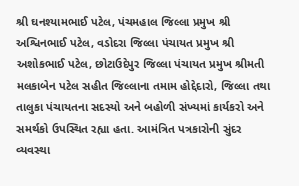શ્રી ઘનશ્યામભાઈ પટેલ, પંચમહાલ જિલ્લા પ્રમુખ શ્રી અશ્વિનભાઈ પટેલ, વડોદરા જિલ્લા પંચાયત પ્રમુખ શ્રી અશોકભાઈ પટેલ, છોટાઉદેપુર જિલ્લા પંચાયત પ્રમુખ શ્રીમતી મલકાબેન પટેલ સહીત જિલ્લાના તમામ હોદ્દેદારો, જિલ્લા તથા તાલુકા પંચાયતના સદસ્યો અને બહોળી સંખ્યમાં કાર્યકરો અને સમર્થકો ઉપસ્થિત રહ્યા હતા. આમંત્રિત પત્રકારોની સુંદર વ્યવસ્થા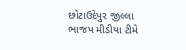છોટાઉદેપુર જીલ્લા ભાજપ મીડીયા ટીમે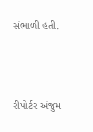સંભાળી હતી.



રીપોર્ટર અંજુમ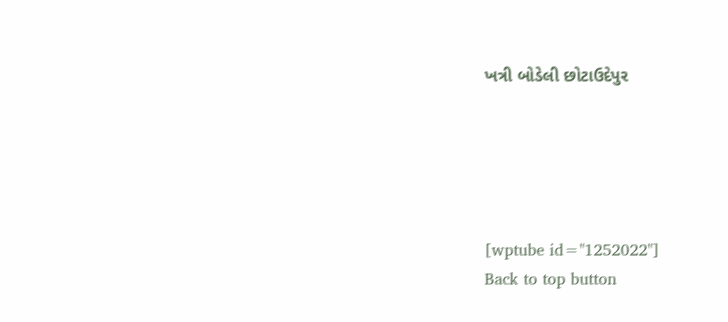ખત્રી બોડેલી છોટાઉદેપુર





[wptube id="1252022"]
Back to top button